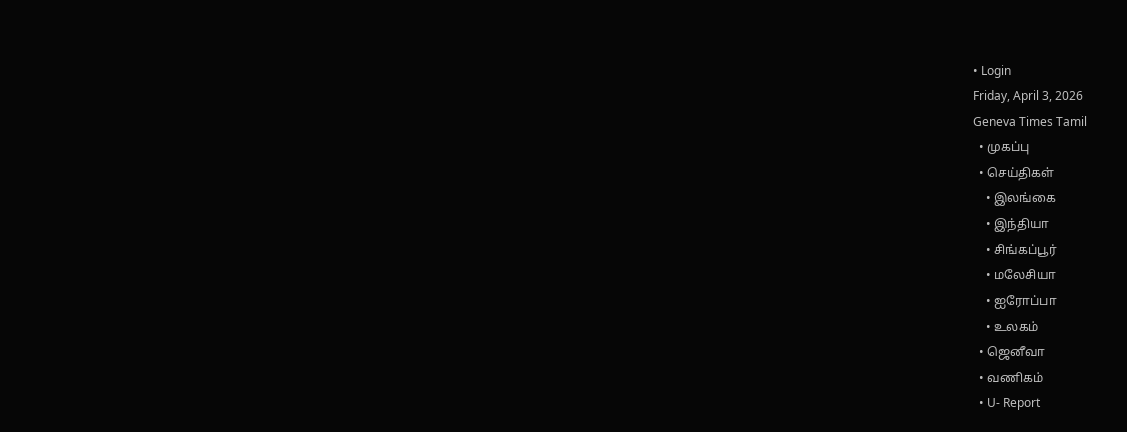• Login
Friday, April 3, 2026
Geneva Times Tamil
  • முகப்பு
  • செய்திகள்
    • இலங்கை
    • இந்தியா
    • சிங்கப்பூர்
    • மலேசியா
    • ஐரோப்பா
    • உலகம்
  • ஜெனீவா
  • வணிகம்
  • U- Report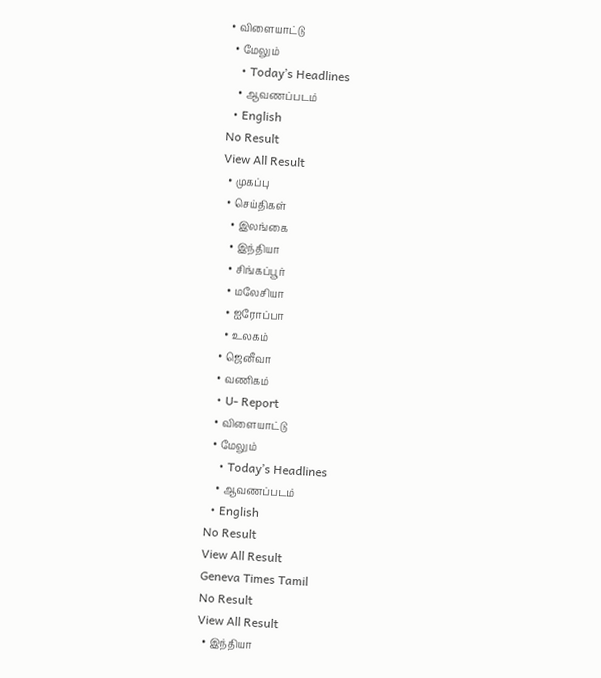• விளையாட்டு
  • மேலும்
    • Today’s Headlines
    • ஆவணப்படம்
  • English
No Result
View All Result
  • முகப்பு
  • செய்திகள்
    • இலங்கை
    • இந்தியா
    • சிங்கப்பூர்
    • மலேசியா
    • ஐரோப்பா
    • உலகம்
  • ஜெனீவா
  • வணிகம்
  • U- Report
  • விளையாட்டு
  • மேலும்
    • Today’s Headlines
    • ஆவணப்படம்
  • English
No Result
View All Result
Geneva Times Tamil
No Result
View All Result
  • இந்தியா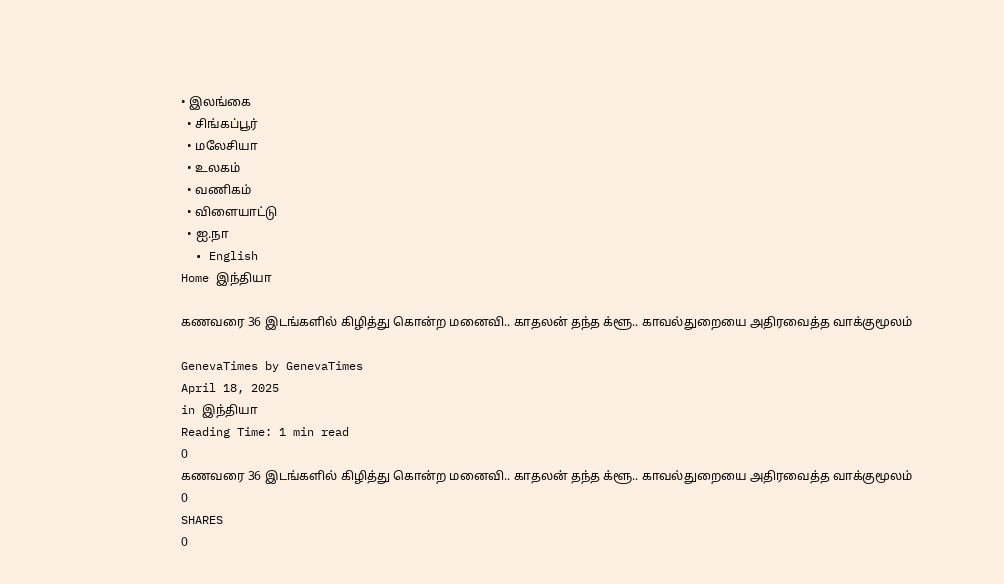• இலங்கை
  • சிங்கப்பூர்
  • மலேசியா
  • உலகம்
  • வணிகம்
  • விளையாட்டு
  • ஐ.நா
  • English
Home இந்தியா

கணவரை 36 இடங்களில் கிழித்து கொன்ற மனைவி.. காதலன் தந்த க்ளூ.. காவல்துறையை அதிரவைத்த வாக்குமூலம்

GenevaTimes by GenevaTimes
April 18, 2025
in இந்தியா
Reading Time: 1 min read
0
கணவரை 36 இடங்களில் கிழித்து கொன்ற மனைவி.. காதலன் தந்த க்ளூ.. காவல்துறையை அதிரவைத்த வாக்குமூலம்
0
SHARES
0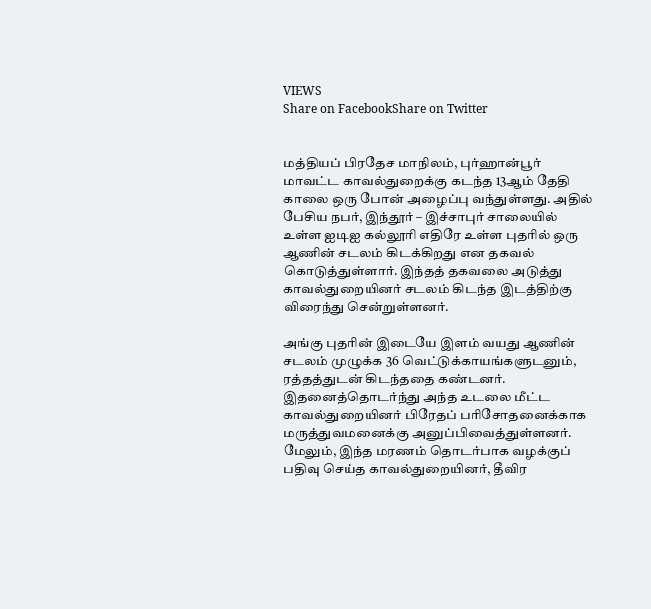VIEWS
Share on FacebookShare on Twitter


மத்தியப் பிரதேச மாநிலம், புர்ஹான்பூர் மாவட்ட காவல்துறைக்கு கடந்த 13ஆம் தேதி காலை ஒரு போன் அழைப்பு வந்துள்ளது. அதில் பேசிய நபர், இந்தூர் – இச்சாபுர் சாலையில் உள்ள ஐடிஐ கல்லூரி எதிரே உள்ள புதரில் ஒரு ஆணின் சடலம் கிடக்கிறது என தகவல் கொடுத்துள்ளார். இந்தத் தகவலை அடுத்து காவல்துறையினர் சடலம் கிடந்த இடத்திற்கு விரைந்து சென்றுள்ளனர்.

அங்கு புதரின் இடையே இளம் வயது ஆணின் சடலம் முழுக்க 36 வெட்டுக்காயங்களுடனும், ரத்தத்துடன் கிடந்ததை கண்டனர். இதனைத்தொடர்ந்து அந்த உடலை மீட்ட காவல்துறையினர் பிரேதப் பரிசோதனைக்காக மருத்துவமனைக்கு அனுப்பிவைத்துள்ளனர். மேலும், இந்த மரணம் தொடர்பாக வழக்குப் பதிவு செய்த காவல்துறையினர், தீவிர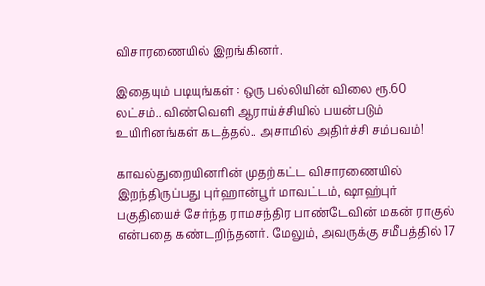விசாரணையில் இறங்கினர்.

இதையும் படியுங்கள் : ஒரு பல்லியின் விலை ரூ.60 லட்சம்.. விண்வெளி ஆராய்ச்சியில் பயன்படும் உயிரினங்கள் கடத்தல்.. அசாமில் அதிர்ச்சி சம்பவம்!

காவல்துறையினரின் முதற்கட்ட விசாரணையில் இறந்திருப்பது புர்ஹான்பூர் மாவட்டம், ஷாஹ்புர் பகுதியைச் சேர்ந்த ராமசந்திர பாண்டேவின் மகன் ராகுல் என்பதை கண்டறிந்தனர். மேலும், அவருக்கு சமீபத்தில் 17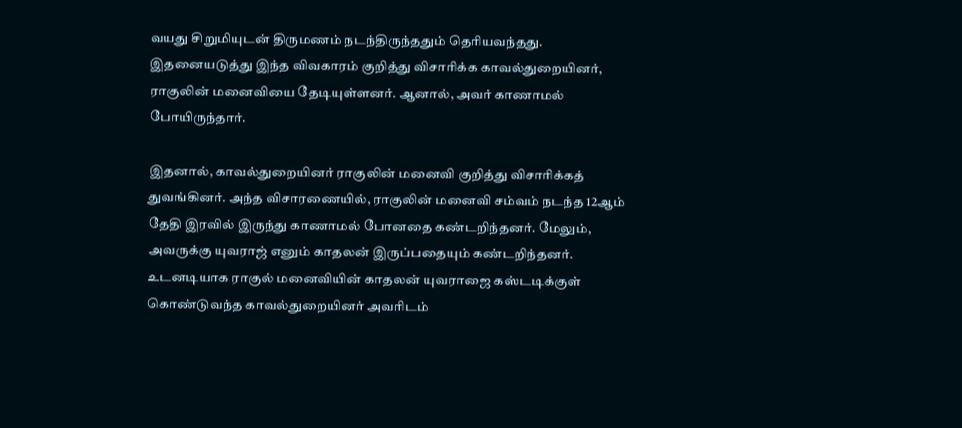வயது சிறுமியுடன் திருமணம் நடந்திருந்ததும் தெரியவந்தது. இதனையடுத்து இந்த விவகாரம் குறித்து விசாரிக்க காவல்துறையினர், ராகுலின் மனைவியை தேடியுள்ளனர். ஆனால், அவர் காணாமல் போயிருந்தார்.

இதனால், காவல்துறையினர் ராகுலின் மனைவி குறித்து விசாரிக்கத் துவங்கினர். அந்த விசாரணையில், ராகுலின் மனைவி சம்வம் நடந்த 12ஆம் தேதி இரவில் இருந்து காணாமல் போனதை கண்டறிந்தனர். மேலும், அவருக்கு யுவராஜ் எனும் காதலன் இருப்பதையும் கண்டறிந்தனர். உடனடியாக ராகுல் மனைவியின் காதலன் யுவராஜை கஸ்டடிக்குள் கொண்டுவந்த காவல்துறையினர் அவரிடம்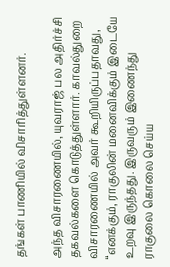தங்கள் பாணியில் விசாரித்துள்ளனர்.

அந்த விசாரணையில், யுவராஜ் பல அதிர்ச்சி தகவல்களை கொடுத்துள்ளார். காவல்துறை விசாரணையில் அவர் கூறியிருப்பதாவது, “எனக்கும், ராகுலின் மனைவிக்கும் இடையே உறவு இருந்தது. இருவரும் இணைந்து ராகுலை கொலை செய்ய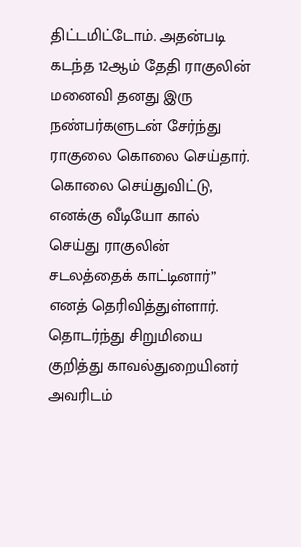திட்டமிட்டோம். அதன்படி கடந்த 12ஆம் தேதி ராகுலின் மனைவி தனது இரு நண்பர்களுடன் சேர்ந்து ராகுலை கொலை செய்தார். கொலை செய்துவிட்டு, எனக்கு வீடியோ கால் செய்து ராகுலின் சடலத்தைக் காட்டினார்” எனத் தெரிவித்துள்ளார். தொடர்ந்து சிறுமியை குறித்து காவல்துறையினர் அவரிடம்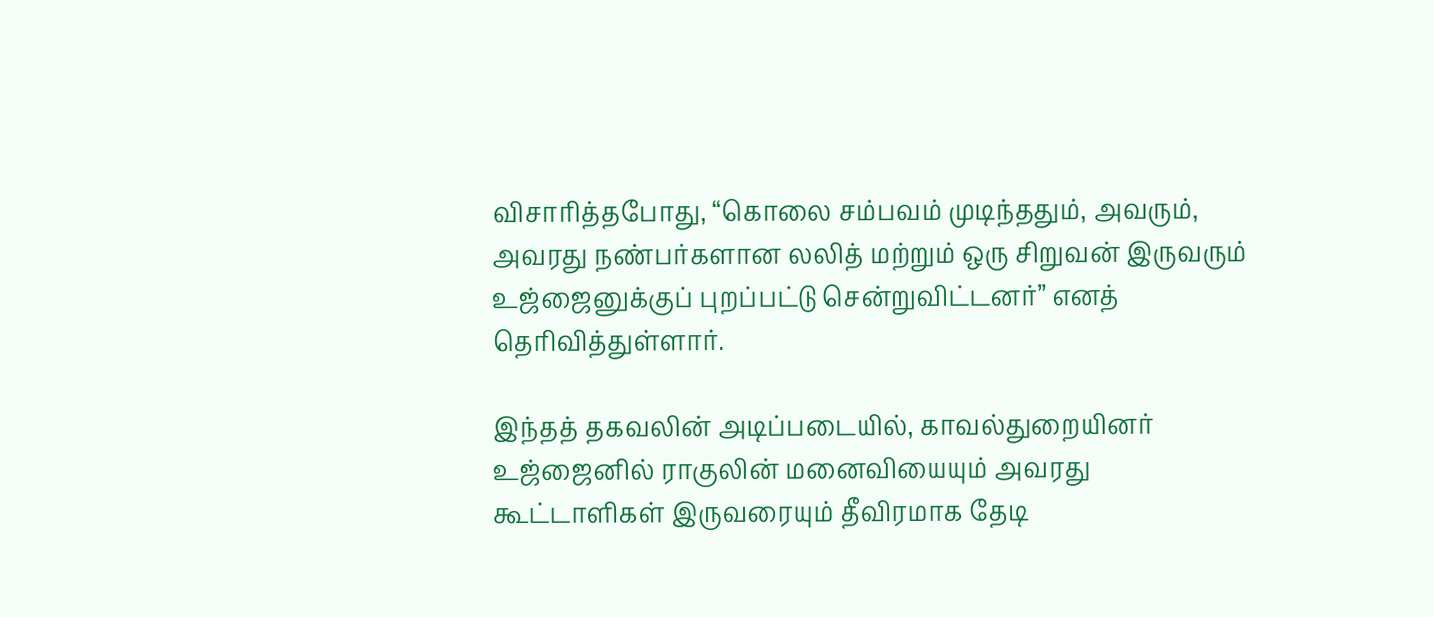விசாரித்தபோது, “கொலை சம்பவம் முடிந்ததும், அவரும், அவரது நண்பர்களான லலித் மற்றும் ஒரு சிறுவன் இருவரும் உஜ்ஜைனுக்குப் புறப்பட்டு சென்றுவிட்டனர்” எனத் தெரிவித்துள்ளார்.

இந்தத் தகவலின் அடிப்படையில், காவல்துறையினர் உஜ்ஜைனில் ராகுலின் மனைவியையும் அவரது கூட்டாளிகள் இருவரையும் தீவிரமாக தேடி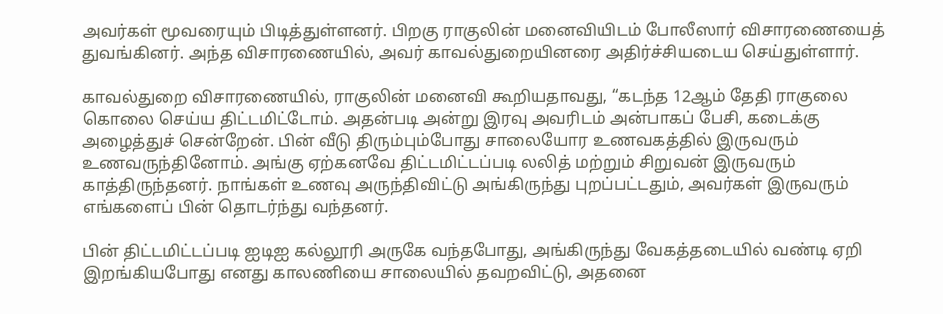அவர்கள் மூவரையும் பிடித்துள்ளனர். பிறகு ராகுலின் மனைவியிடம் போலீஸார் விசாரணையைத் துவங்கினர். அந்த விசாரணையில், அவர் காவல்துறையினரை அதிர்ச்சியடைய செய்துள்ளார்.

காவல்துறை விசாரணையில், ராகுலின் மனைவி கூறியதாவது, “கடந்த 12ஆம் தேதி ராகுலை கொலை செய்ய திட்டமிட்டோம். அதன்படி அன்று இரவு அவரிடம் அன்பாகப் பேசி, கடைக்கு அழைத்துச் சென்றேன். பின் வீடு திரும்பும்போது சாலையோர உணவகத்தில் இருவரும் உணவருந்தினோம். அங்கு ஏற்கனவே திட்டமிட்டப்படி லலித் மற்றும் சிறுவன் இருவரும் காத்திருந்தனர். நாங்கள் உணவு அருந்திவிட்டு அங்கிருந்து புறப்பட்டதும், அவர்கள் இருவரும் எங்களைப் பின் தொடர்ந்து வந்தனர்.

பின் திட்டமிட்டப்படி ஐடிஐ கல்லூரி அருகே வந்தபோது, அங்கிருந்து வேகத்தடையில் வண்டி ஏறி இறங்கியபோது எனது காலணியை சாலையில் தவறவிட்டு, அதனை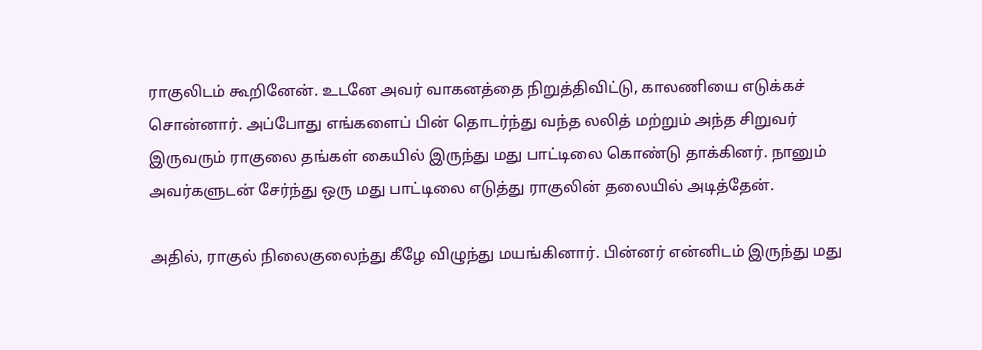ராகுலிடம் கூறினேன். உடனே அவர் வாகனத்தை நிறுத்திவிட்டு, காலணியை எடுக்கச் சொன்னார். அப்போது எங்களைப் பின் தொடர்ந்து வந்த லலித் மற்றும் அந்த சிறுவர் இருவரும் ராகுலை தங்கள் கையில் இருந்து மது பாட்டிலை கொண்டு தாக்கினர். நானும் அவர்களுடன் சேர்ந்து ஒரு மது பாட்டிலை எடுத்து ராகுலின் தலையில் அடித்தேன்.

அதில், ராகுல் நிலைகுலைந்து கீழே விழுந்து மயங்கினார். பின்னர் என்னிடம் இருந்து மது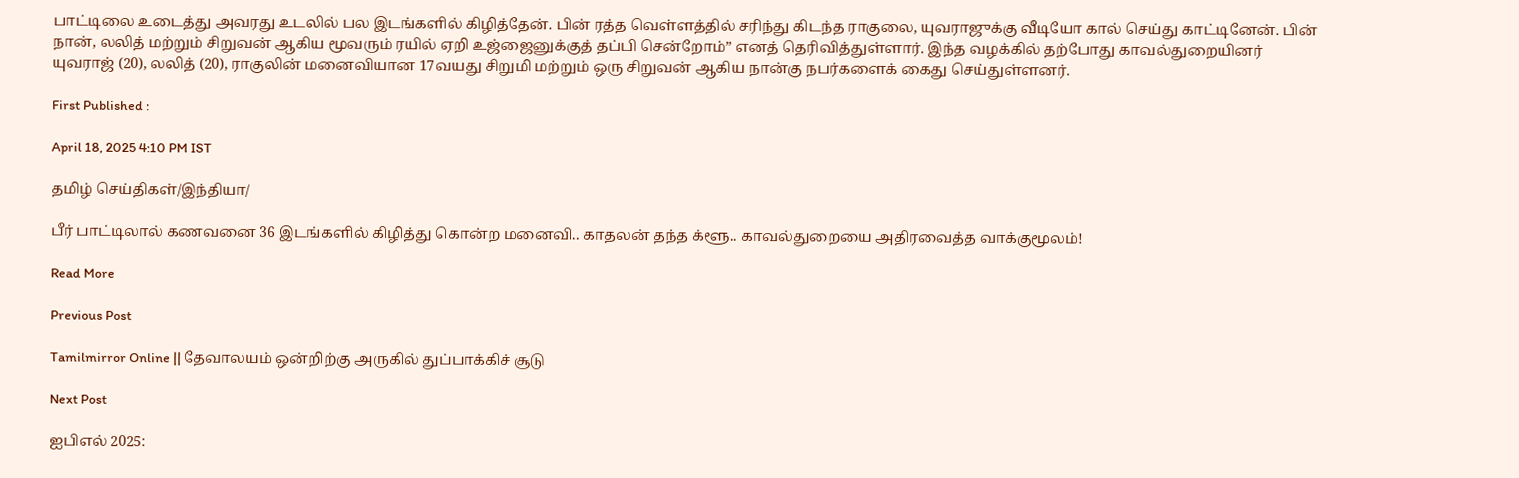பாட்டிலை உடைத்து அவரது உடலில் பல இடங்களில் கிழித்தேன். பின் ரத்த வெள்ளத்தில் சரிந்து கிடந்த ராகுலை, யுவராஜுக்கு வீடியோ கால் செய்து காட்டினேன். பின் நான், லலித் மற்றும் சிறுவன் ஆகிய மூவரும் ரயில் ஏறி உஜ்ஜைனுக்குத் தப்பி சென்றோம்” எனத் தெரிவித்துள்ளார். இந்த வழக்கில் தற்போது காவல்துறையினர் யுவராஜ் (20), லலித் (20), ராகுலின் மனைவியான 17வயது சிறுமி மற்றும் ஒரு சிறுவன் ஆகிய நான்கு நபர்களைக் கைது செய்துள்ளனர்.

First Published :

April 18, 2025 4:10 PM IST

தமிழ் செய்திகள்/இந்தியா/

பீர் பாட்டிலால் கணவனை 36 இடங்களில் கிழித்து கொன்ற மனைவி.. காதலன் தந்த க்ளூ.. காவல்துறையை அதிரவைத்த வாக்குமூலம்!

Read More

Previous Post

Tamilmirror Online || தேவாலயம் ஒன்றிற்கு அருகில் துப்பாக்கிச் சூடு

Next Post

ஐபிஎல் 2025: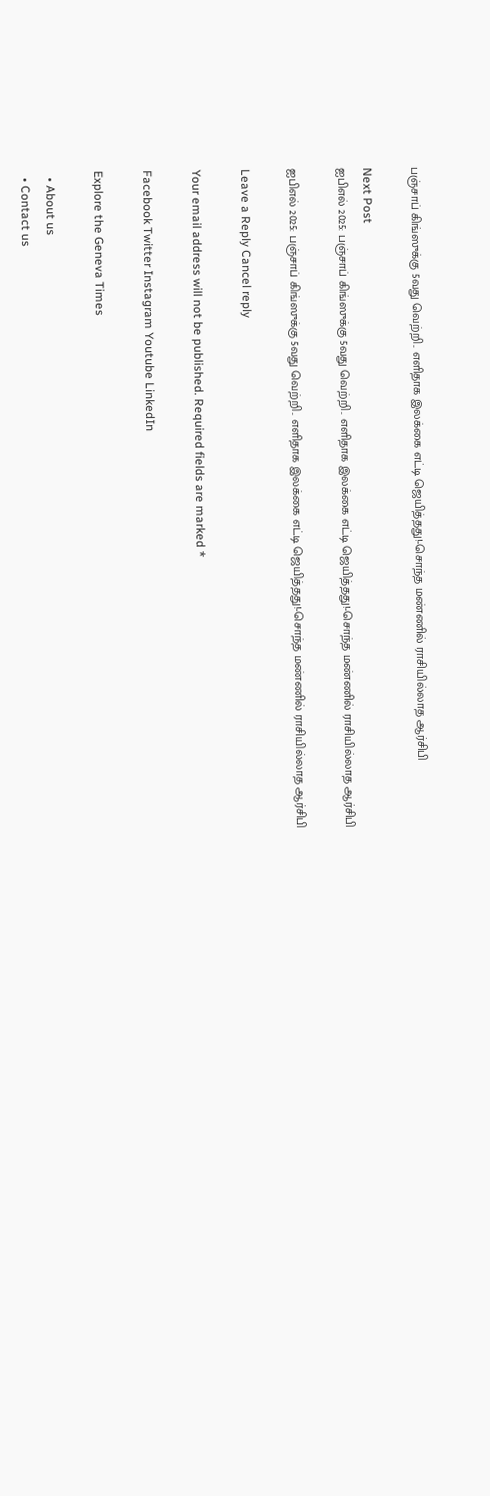பஞ்சாப் கிங்ஸுக்கு 5வது வெற்றி.. எளிதாக இலக்கை எட்டி ஜெயித்தது!-சொந்த மண்ணில் ராசியில்லாத ஆர்சிபி

Next Post
ஐபிஎல் 2025: பஞ்சாப் கிங்ஸுக்கு 5வது வெற்றி.. எளிதாக இலக்கை எட்டி ஜெயித்தது!-சொந்த மண்ணில் ராசியில்லாத ஆர்சிபி

ஐபிஎல் 2025: பஞ்சாப் கிங்ஸுக்கு 5வது வெற்றி.. எளிதாக இலக்கை எட்டி ஜெயித்தது!-சொந்த மண்ணில் ராசியில்லாத ஆர்சிபி

Leave a Reply Cancel reply

Your email address will not be published. Required fields are marked *

Facebook Twitter Instagram Youtube LinkedIn

Explore the Geneva Times

  • About us
  • Contact us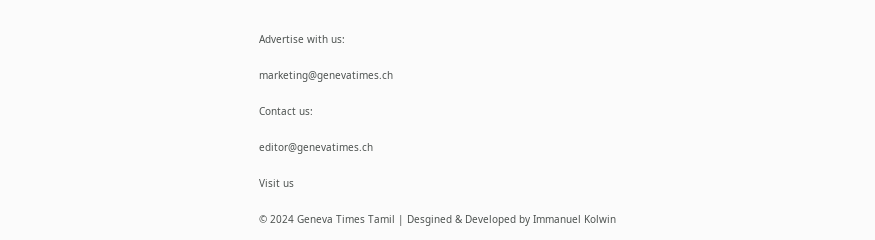Advertise with us:

marketing@genevatimes.ch

Contact us:

editor@genevatimes.ch

Visit us

© 2024 Geneva Times Tamil | Desgined & Developed by Immanuel Kolwin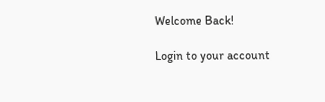Welcome Back!

Login to your account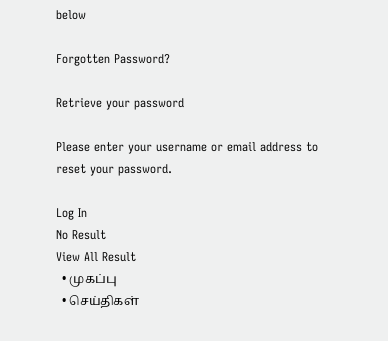below

Forgotten Password?

Retrieve your password

Please enter your username or email address to reset your password.

Log In
No Result
View All Result
  • முகப்பு
  • செய்திகள்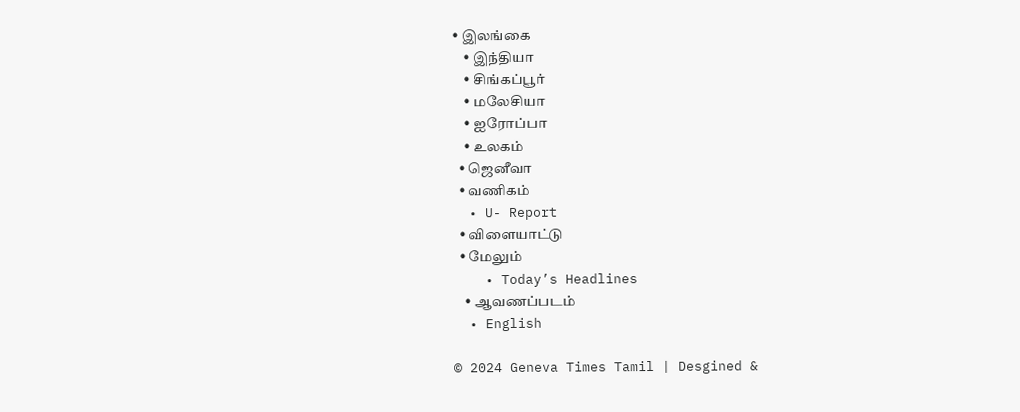• இலங்கை
    • இந்தியா
    • சிங்கப்பூர்
    • மலேசியா
    • ஐரோப்பா
    • உலகம்
  • ஜெனீவா
  • வணிகம்
  • U- Report
  • விளையாட்டு
  • மேலும்
    • Today’s Headlines
    • ஆவணப்படம்
  • English

© 2024 Geneva Times Tamil | Desgined &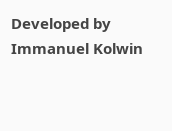Developed by Immanuel Kolwin